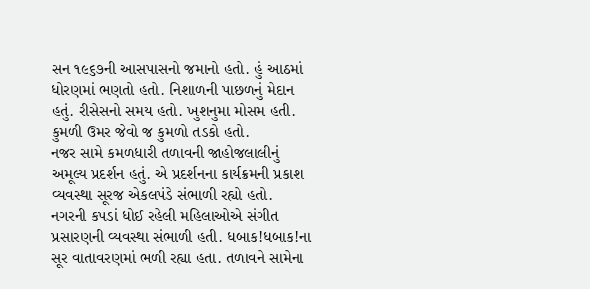સન ૧૯૬૭ની આસપાસનો જમાનો હતો. હું આઠમાં ધોરણમાં ભણતો હતો. નિશાળની પાછળનું મેદાન હતું. રીસેસનો સમય હતો. ખુશનુમા મોસમ હતી. કુમળી ઉમર જેવો જ કુમળો તડકો હતો.
નજર સામે કમળધારી તળાવની જાહોજલાલીનું અમૂલ્ય પ્રદર્શન હતું. એ પ્રદર્શનના કાર્યક્રમની પ્રકાશ વ્યવસ્થા સૂરજ એકલપંડે સંભાળી રહ્યો હતો. નગરની કપડાં ધોઈ રહેલી મહિલાઓએ સંગીત પ્રસારણની વ્યવસ્થા સંભાળી હતી. ધબાક!ધબાક!ના સૂર વાતાવરણમાં ભળી રહ્યા હતા. તળાવને સામેના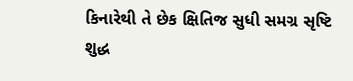કિનારેથી તે છેક ક્ષિતિજ સુધી સમગ્ર સૃષ્ટિ શુદ્ધ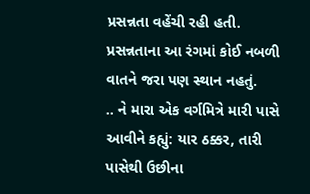પ્રસન્નતા વહેંચી રહી હતી.
પ્રસન્નતાના આ રંગમાં કોઈ નબળી વાતને જરા પણ સ્થાન નહતું.
.. ને મારા એક વર્ગમિત્રે મારી પાસે આવીને કહ્યું: યાર ઠક્કર, તારી પાસેથી ઉછીના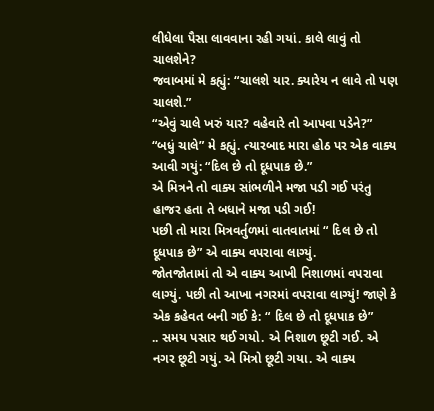લીધેલા પૈસા લાવવાના રહી ગયાં. કાલે લાવું તો ચાલશેને?
જવાબમાં મે કહ્યું: “ચાલશે યાર. ક્યારેય ન લાવે તો પણ ચાલશે.”
“એવું ચાલે ખરું યાર? વહેવારે તો આપવા પડેને?”
“બધું ચાલે” મે કહ્યું. ત્યારબાદ મારા હોઠ પર એક વાક્ય આવી ગયું: “દિલ છે તો દૂધપાક છે.”
એ મિત્રને તો વાક્ય સાંભળીને મજા પડી ગઈ પરંતુ હાજર હતા તે બધાને મજા પડી ગઈ!
પછી તો મારા મિત્રવર્તુળમાં વાતવાતમાં “ દિલ છે તો દૂધપાક છે” એ વાક્ય વપરાવા લાગ્યું.
જોતજોતામાં તો એ વાક્ય આખી નિશાળમાં વપરાવા લાગ્યું. પછી તો આખા નગરમાં વપરાવા લાગ્યું! જાણે કે એક કહેવત બની ગઈ કે: “ દિલ છે તો દૂધપાક છે”
.. સમય પસાર થઈ ગયો. એ નિશાળ છૂટી ગઈ. એ નગર છૂટી ગયું. એ મિત્રો છૂટી ગયા. એ વાક્ય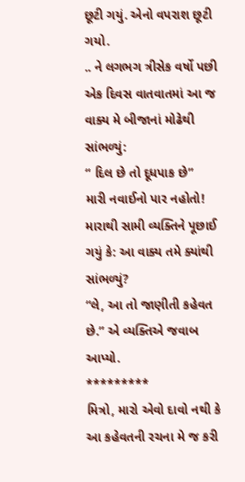છૂટી ગયું. એનો વપરાશ છૂટી ગયો.
.. ને લગભગ ત્રીસેક વર્ષો પછી એક દિવસ વાતવાતમાં આ જ વાક્ય મે બીજાનાં મોઢેથી સાંભળ્યું:
“ દિલ છે તો દૂધપાક છે”
મારી નવાઈનો પાર નહોતો! મારાથી સામી વ્યક્તિને પૂછાઈ ગયું કે: આ વાક્ય તમે ક્યાંથી સાંભળ્યું?
“લે, આ તો જાણીતી કહેવત છે.” એ વ્યક્તિએ જવાબ આપ્યો.
*********
મિત્રો, મારો એવો દાવો નથી કે આ કહેવતની રચના મે જ કરી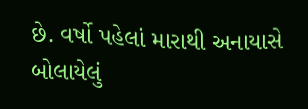છે. વર્ષો પહેલાં મારાથી અનાયાસે બોલાયેલું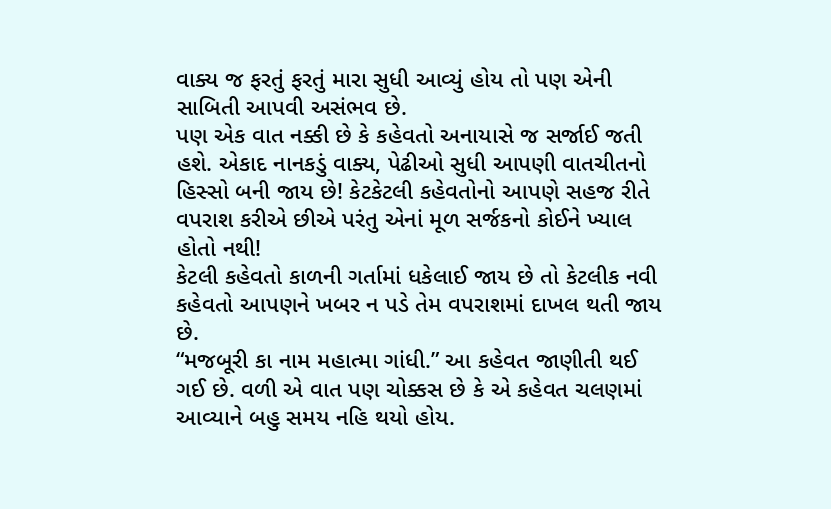વાક્ય જ ફરતું ફરતું મારા સુધી આવ્યું હોય તો પણ એની સાબિતી આપવી અસંભવ છે.
પણ એક વાત નક્કી છે કે કહેવતો અનાયાસે જ સર્જાઈ જતી હશે. એકાદ નાનકડું વાક્ય, પેઢીઓ સુધી આપણી વાતચીતનો હિસ્સો બની જાય છે! કેટકેટલી કહેવતોનો આપણે સહજ રીતે વપરાશ કરીએ છીએ પરંતુ એનાં મૂળ સર્જકનો કોઈને ખ્યાલ હોતો નથી!
કેટલી કહેવતો કાળની ગર્તામાં ધકેલાઈ જાય છે તો કેટલીક નવી કહેવતો આપણને ખબર ન પડે તેમ વપરાશમાં દાખલ થતી જાય છે.
“મજબૂરી કા નામ મહાત્મા ગાંધી.” આ કહેવત જાણીતી થઈ ગઈ છે. વળી એ વાત પણ ચોક્કસ છે કે એ કહેવત ચલણમાં આવ્યાને બહુ સમય નહિ થયો હોય.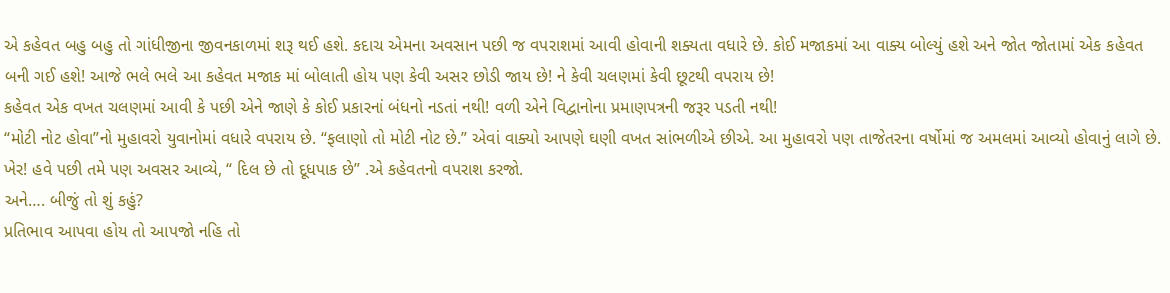એ કહેવત બહુ બહુ તો ગાંધીજીના જીવનકાળમાં શરૂ થઈ હશે. કદાચ એમના અવસાન પછી જ વપરાશમાં આવી હોવાની શક્યતા વધારે છે. કોઈ મજાકમાં આ વાક્ય બોલ્યું હશે અને જોત જોતામાં એક કહેવત બની ગઈ હશે! આજે ભલે ભલે આ કહેવત મજાક માં બોલાતી હોય પણ કેવી અસર છોડી જાય છે! ને કેવી ચલણમાં કેવી છૂટથી વપરાય છે!
કહેવત એક વખત ચલણમાં આવી કે પછી એને જાણે કે કોઈ પ્રકારનાં બંધનો નડતાં નથી! વળી એને વિદ્વાનોના પ્રમાણપત્રની જરૂર પડતી નથી!
“મોટી નોટ હોવા”નો મુહાવરો યુવાનોમાં વધારે વપરાય છે. “ફલાણો તો મોટી નોટ છે.” એવાં વાક્યો આપણે ઘણી વખત સાંભળીએ છીએ. આ મુહાવરો પણ તાજેતરના વર્ષોમાં જ અમલમાં આવ્યો હોવાનું લાગે છે.
ખેર! હવે પછી તમે પણ અવસર આવ્યે, “ દિલ છે તો દૂધપાક છે” .એ કહેવતનો વપરાશ કરજો.
અને…. બીજું તો શું કહું?
પ્રતિભાવ આપવા હોય તો આપજો નહિ તો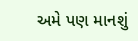અમે પણ માનશું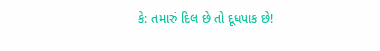કે: તમારું દિલ છે તો દૂધપાક છે!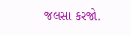જલસા કરજો.